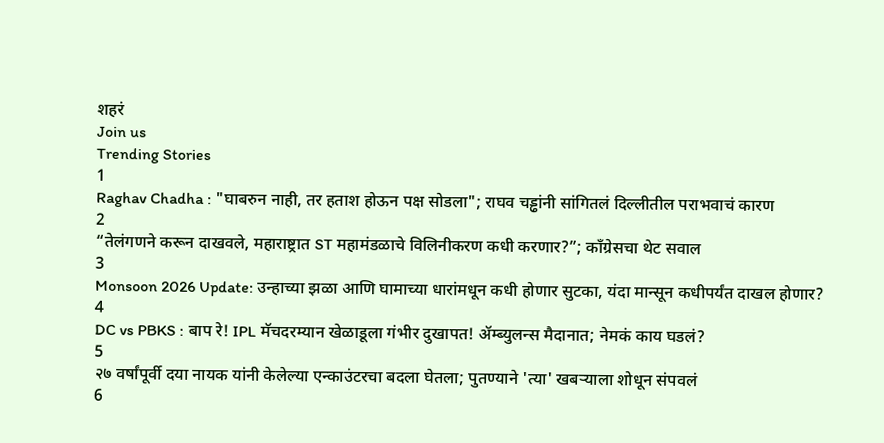शहरं
Join us
Trending Stories
1
Raghav Chadha : "घाबरुन नाही, तर हताश होऊन पक्ष सोडला"; राघव चड्ढांनी सांगितलं दिल्लीतील पराभवाचं कारण
2
“तेलंगणने करून दाखवले, महाराष्ट्रात ST महामंडळाचे विलिनीकरण कधी करणार?”; काँग्रेसचा थेट सवाल
3
Monsoon 2026 Update: उन्हाच्या झळा आणि घामाच्या धारांमधून कधी होणार सुटका, यंदा मान्सून कधीपर्यंत दाखल होणार?
4
DC vs PBKS : बाप रे! IPL मॅचदरम्यान खेळाडूला गंभीर दुखापत! ॲम्ब्युलन्स मैदानात; नेमकं काय घडलं?
5
२७ वर्षांपूर्वी दया नायक यांनी केलेल्या एन्काउंटरचा बदला घेतला; पुतण्याने 'त्या' खबऱ्याला शोधून संपवलं
6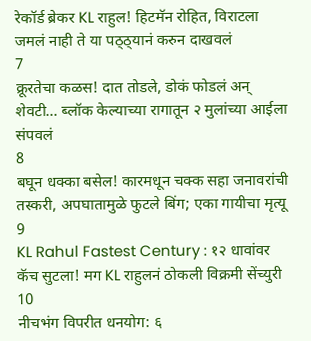रेकॉर्ड ब्रेकर KL राहुल! हिटमॅन रोहित, विराटला जमलं नाही ते या पठ्ठ्यानं करुन दाखवलं
7
क्रूरतेचा कळस! दात तोडले, डोकं फोडलं अन् शेवटी... ब्लॉक केल्याच्या रागातून २ मुलांच्या आईला संपवलं
8
बघून धक्का बसेल! कारमधून चक्क सहा जनावरांची तस्करी, अपघातामुळे फुटले बिंग; एका गायीचा मृत्यू
9
KL Rahul Fastest Century : १२ धावांवर कॅच सुटला! मग KL राहुलनं ठोकली विक्रमी सेंच्युरी
10
नीचभंग विपरीत धनयोग: ६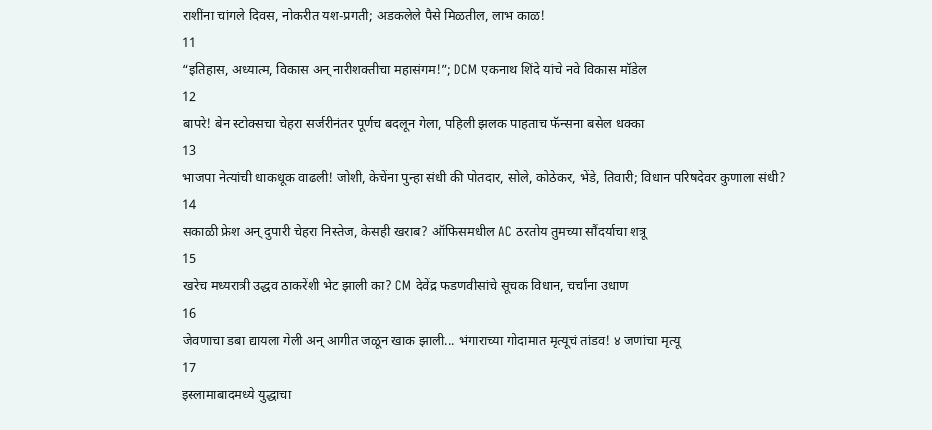राशींना चांगले दिवस, नोकरीत यश-प्रगती; अडकलेले पैसे मिळतील, लाभ काळ!
11
“इतिहास, अध्यात्म, विकास अन् नारीशक्तीचा महासंगम!”; DCM एकनाथ शिंदे यांचे नवे विकास मॉडेल
12
बापरे! बेन स्टोक्सचा चेहरा सर्जरीनंतर पूर्णच बदलून गेला, पहिली झलक पाहताच फॅन्सना बसेल धक्का
13
भाजपा नेत्यांची धाकधूक वाढली! जोशी, केचेंना पुन्हा संधी की पोतदार, सोले, कोठेकर, भेंडे, तिवारी; विधान परिषदेवर कुणाला संधी?
14
सकाळी फ्रेश अन् दुपारी चेहरा निस्तेज, केसही खराब? ऑफिसमधील AC ठरतोय तुमच्या सौंदर्याचा शत्रू
15
खरेच मध्यरात्री उद्धव ठाकरेंशी भेट झाली का? CM देवेंद्र फडणवीसांचे सूचक विधान, चर्चांना उधाण
16
जेवणाचा डबा द्यायला गेली अन् आगीत जळून खाक झाली... भंगाराच्या गोदामात मृत्यूचं तांडव! ४ जणांचा मृत्यू
17
इस्लामाबादमध्ये युद्धाचा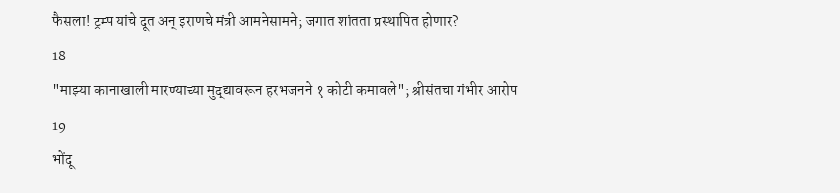फैसला! ट्रम्प यांचे दूत अन् इराणचे मंत्री आमनेसामने; जगात शांतता प्रस्थापित होणार?
18
"माझ्या कानाखाली मारण्याच्या मुद्द्यावरून हरभजनने १ कोटी कमावले"; श्रीसंतचा गंभीर आरोप
19
भोंदू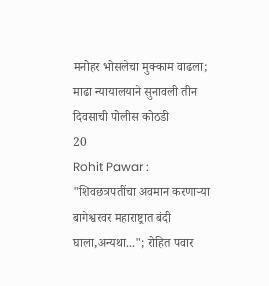मनोहर भोसलेचा मुक्काम वाढला; माढा न्यायालयाने सुनावली तीन दिवसाची पोलीस कोठडी
20
Rohit Pawar : "शिवछत्रपतींचा अवमान करणाऱ्या बागेश्वरवर महाराष्ट्रात बंदी घाला,अन्यथा..."; रोहित पवार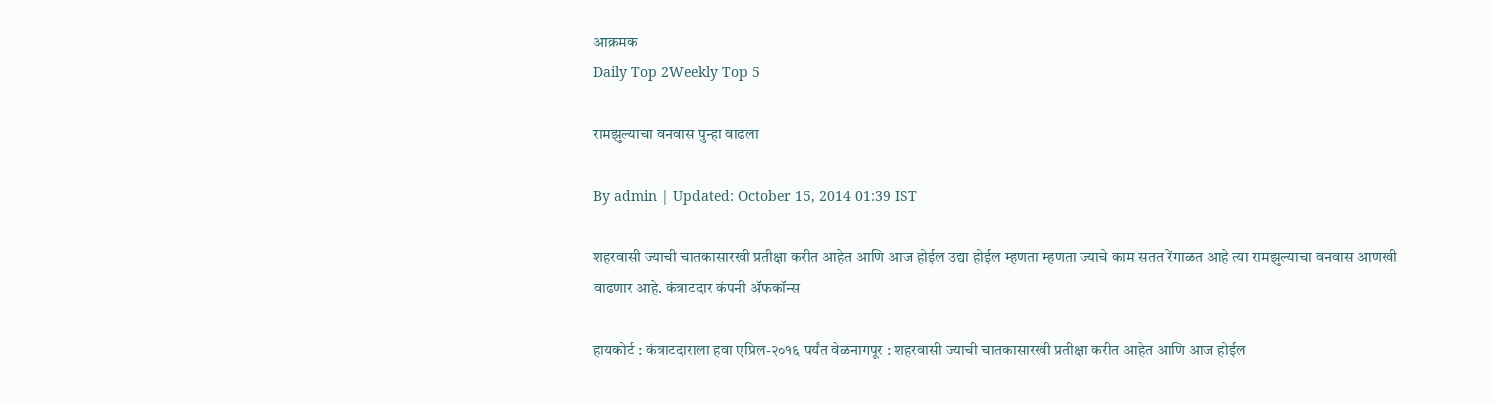आक्रमक
Daily Top 2Weekly Top 5

रामझुल्याचा वनवास पुन्हा वाढला

By admin | Updated: October 15, 2014 01:39 IST

शहरवासी ज्याची चातकासारखी प्रतीक्षा करीत आहेत आणि आज होईल उद्या होईल म्हणता म्हणता ज्याचे काम सतत रेंगाळत आहे त्या रामझुल्याचा वनवास आणखी वाढणार आहे. कंत्राटदार कंपनी अ‍ॅफकॉन्स

हायकोर्ट : कंत्राटदाराला हवा एप्रिल-२०१६ पर्यंत वेळनागपूर : शहरवासी ज्याची चातकासारखी प्रतीक्षा करीत आहेत आणि आज होईल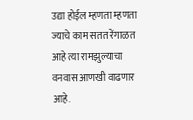उद्या होईल म्हणता म्हणता ज्याचे काम सतत रेंगाळत आहे त्या रामझुल्याचा वनवास आणखी वाढणार आहे.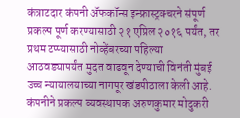कंत्राटदार कंपनी अ‍ॅफकॉन्स इन्फ्रास्ट्रक्चरने संपूर्ण प्रकल्प पूर्ण करण्यासाठी २१ एप्रिल २०१६ पर्यंत, तर प्रथम टप्प्यासाठी नोव्हेंबरच्या पहिल्या आठवड्यापर्यंत मुदत वाढवून देण्याची विनंती मुंबई उच्च न्यायालयाच्या नागपूर खंडपीठाला केली आहे. कंपनीने प्रकल्प व्यवस्थापक अरुणकुमार मोदुकरी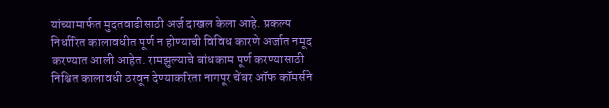यांच्यामार्फत मुदतवाढीसाठी अर्ज दाखल केला आहे. प्रकल्प निर्धारित कालावधीत पूर्ण न होण्याची विविध कारणे अर्जात नमूद करण्यात आली आहेत. रामझुल्याचे बांधकाम पूर्ण करण्यासाठी निश्चित कालावधी ठरवून देण्याकरिता नागपूर चेंबर ऑफ कॉमर्सने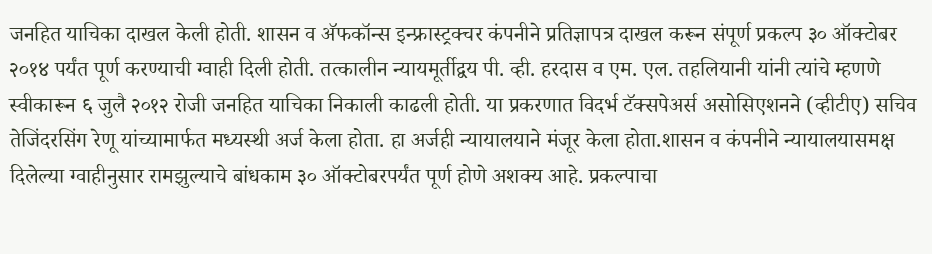जनहित याचिका दाखल केली होती. शासन व अ‍ॅफकॉन्स इन्फ्रास्ट्रक्चर कंपनीने प्रतिज्ञापत्र दाखल करून संपूर्ण प्रकल्प ३० ऑक्टोबर २०१४ पर्यंत पूर्ण करण्याची ग्वाही दिली होती. तत्कालीन न्यायमूर्तीद्वय पी. व्ही. हरदास व एम. एल. तहलियानी यांनी त्यांचे म्हणणे स्वीकारून ६ जुलै २०१२ रोजी जनहित याचिका निकाली काढली होती. या प्रकरणात विदर्भ टॅक्सपेअर्स असोसिएशनने (व्हीटीए) सचिव तेजिंदरसिंग रेणू यांच्यामार्फत मध्यस्थी अर्ज केला होता. हा अर्जही न्यायालयाने मंजूर केला होता.शासन व कंपनीने न्यायालयासमक्ष दिलेल्या ग्वाहीनुसार रामझुल्याचे बांधकाम ३० ऑक्टोबरपर्यंत पूर्ण होणे अशक्य आहे. प्रकल्पाचा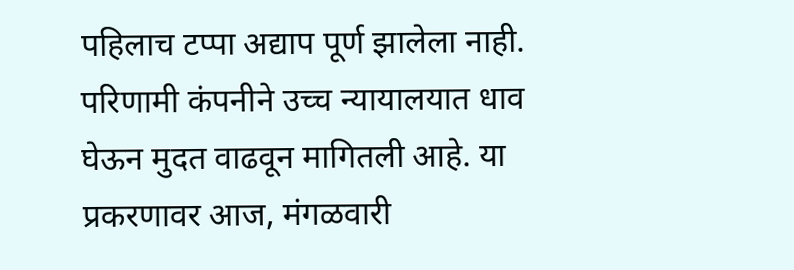पहिलाच टप्पा अद्याप पूर्ण झालेला नाही. परिणामी कंपनीने उच्च न्यायालयात धाव घेऊन मुदत वाढवून मागितली आहे. या प्रकरणावर आज, मंगळवारी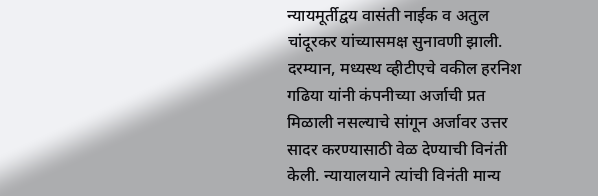न्यायमूर्तीद्वय वासंती नाईक व अतुल चांदूरकर यांच्यासमक्ष सुनावणी झाली. दरम्यान, मध्यस्थ व्हीटीएचे वकील हरनिश गढिया यांनी कंपनीच्या अर्जाची प्रत मिळाली नसल्याचे सांगून अर्जावर उत्तर सादर करण्यासाठी वेळ देण्याची विनंती केली. न्यायालयाने त्यांची विनंती मान्य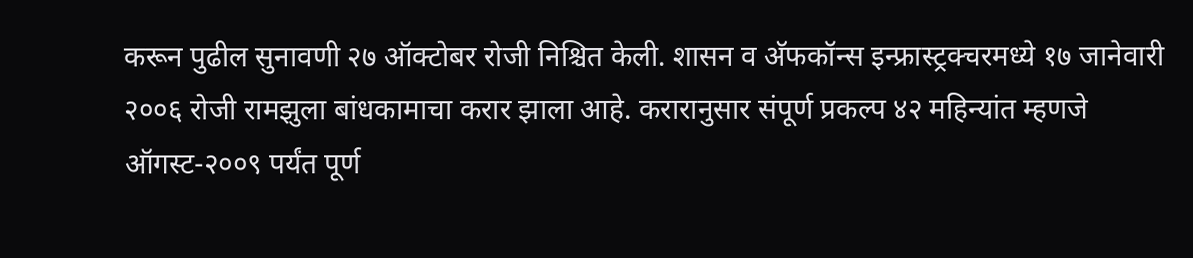करून पुढील सुनावणी २७ ऑक्टोबर रोजी निश्चित केली. शासन व अ‍ॅफकॉन्स इन्फ्रास्ट्रक्चरमध्ये १७ जानेवारी २००६ रोजी रामझुला बांधकामाचा करार झाला आहे. करारानुसार संपूर्ण प्रकल्प ४२ महिन्यांत म्हणजे ऑगस्ट-२००९ पर्यंत पूर्ण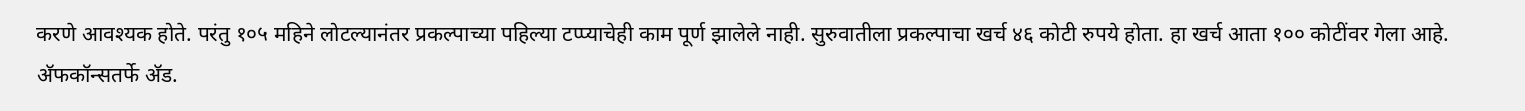करणे आवश्यक होते. परंतु १०५ महिने लोटल्यानंतर प्रकल्पाच्या पहिल्या टप्प्याचेही काम पूर्ण झालेले नाही. सुरुवातीला प्रकल्पाचा खर्च ४६ कोटी रुपये होता. हा खर्च आता १०० कोटींवर गेला आहे. अ‍ॅफकॉन्सतर्फे अ‍ॅड.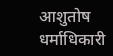आशुतोष धर्माधिकारी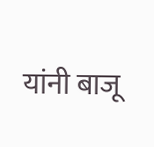यांनी बाजू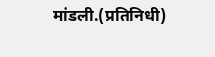मांडली.(प्रतिनिधी)